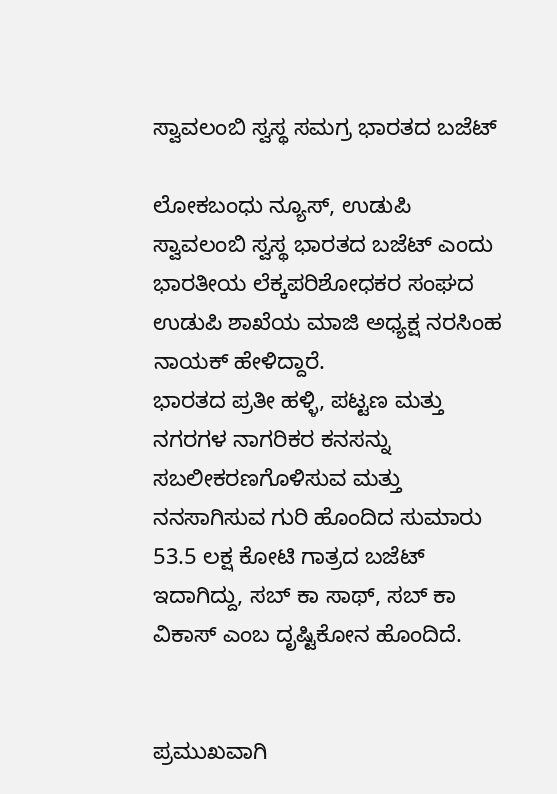ಸ್ವಾವಲಂಬಿ ಸ್ವಸ್ಥ ಸಮಗ್ರ ಭಾರತದ ಬಜೆಟ್‌

ಲೋಕಬಂಧು ನ್ಯೂಸ್, ಉಡುಪಿ
ಸ್ವಾವಲಂಬಿ ಸ್ವಸ್ಥ ಭಾರತದ ಬಜೆಟ್ ಎಂದು ಭಾರತೀಯ ಲೆಕ್ಕಪರಿಶೋಧಕರ ಸಂಘದ ಉಡುಪಿ ಶಾಖೆಯ ಮಾಜಿ ಅಧ್ಯಕ್ಷ ನರಸಿಂಹ ನಾಯಕ್ ಹೇಳಿದ್ದಾರೆ.
ಭಾರತದ ಪ್ರತೀ ಹಳ್ಳಿ, ಪಟ್ಟಣ ಮತ್ತು ನಗರಗಳ ನಾಗರಿಕರ ಕನಸನ್ನು ಸಬಲೀಕರಣಗೊಳಿಸುವ ಮತ್ತು ನನಸಾಗಿಸುವ ಗುರಿ ಹೊಂದಿದ ಸುಮಾರು 53.5 ಲಕ್ಷ ಕೋಟಿ ಗಾತ್ರದ ಬಜೆಟ್ ಇದಾಗಿದ್ದು, ಸಬ್ ಕಾ ಸಾಥ್, ಸಬ್ ಕಾ ವಿಕಾಸ್ ಎಂಬ ದೃಷ್ಟಿಕೋನ ಹೊಂದಿದೆ.


ಪ್ರಮುಖವಾಗಿ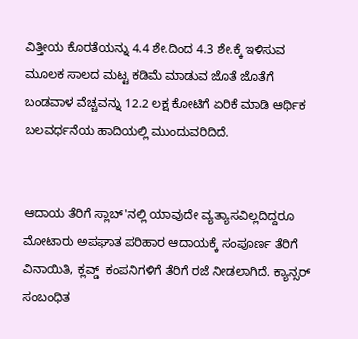ವಿತ್ತೀಯ ಕೊರತೆಯನ್ನು 4.4 ಶೇ.ದಿಂದ 4.3 ಶೇ.ಕ್ಕೆ ಇಳಿಸುವ ಮೂಲಕ ಸಾಲದ ಮಟ್ಟ ಕಡಿಮೆ ಮಾಡುವ ಜೊತೆ ಜೊತೆಗೆ ಬಂಡವಾಳ ವೆಚ್ಚವನ್ನು 12.2 ಲಕ್ಷ ಕೋಟಿಗೆ ಏರಿಕೆ ಮಾಡಿ ಆರ್ಥಿಕ ಬಲವರ್ಧನೆಯ ಹಾದಿಯಲ್ಲಿ ಮುಂದುವರಿದಿದೆ.


ಆದಾಯ ತೆರಿಗೆ ಸ್ಲಾಬ್'ನಲ್ಲಿ ಯಾವುದೇ ವ್ಯತ್ಯಾಸವಿಲ್ಲದಿದ್ದರೂ ಮೋಟಾರು ಅಪಘಾತ ಪರಿಹಾರ ಆದಾಯಕ್ಕೆ ಸಂಪೂರ್ಣ ತೆರಿಗೆ ವಿನಾಯಿತಿ, ಕ್ಲವ್ಡ್  ಕಂಪನಿಗಳಿಗೆ ತೆರಿಗೆ ರಜೆ ನೀಡಲಾಗಿದೆ. ಕ್ಯಾನ್ಸರ್ ಸಂಬಂಧಿತ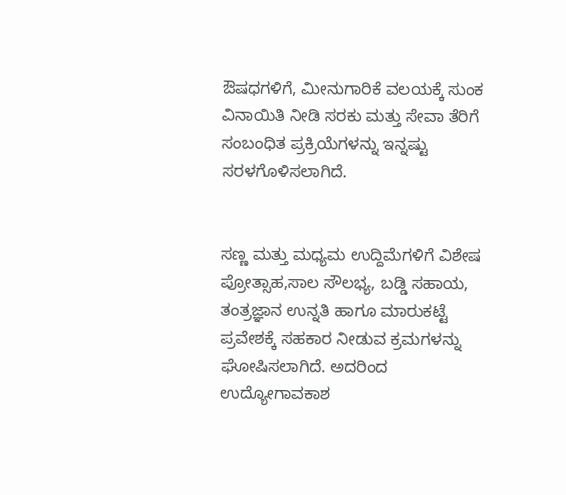ಔಷಧಗಳಿಗೆ, ಮೀನುಗಾರಿಕೆ ವಲಯಕ್ಕೆ ಸುಂಕ ವಿನಾಯಿತಿ ನೀಡಿ ಸರಕು ಮತ್ತು ಸೇವಾ ತೆರಿಗೆ ಸಂಬಂಧಿತ ಪ್ರಕ್ರಿಯೆಗಳನ್ನು ಇನ್ನಷ್ಟು ಸರಳಗೊಳಿಸಲಾಗಿದೆ.


ಸಣ್ಣ ಮತ್ತು ಮಧ್ಯಮ ಉದ್ದಿಮೆಗಳಿಗೆ ವಿಶೇಷ ಪ್ರೋತ್ಸಾಹ,ಸಾಲ ಸೌಲಭ್ಯ, ಬಡ್ಡಿ ಸಹಾಯ, ತಂತ್ರಜ್ಞಾನ ಉನ್ನತಿ ಹಾಗೂ ಮಾರುಕಟ್ಟೆ ಪ್ರವೇಶಕ್ಕೆ ಸಹಕಾರ ನೀಡುವ ಕ್ರಮಗಳನ್ನು ಘೋಷಿಸಲಾಗಿದೆ. ಅದರಿಂದ ಉದ್ಯೋಗಾವಕಾಶ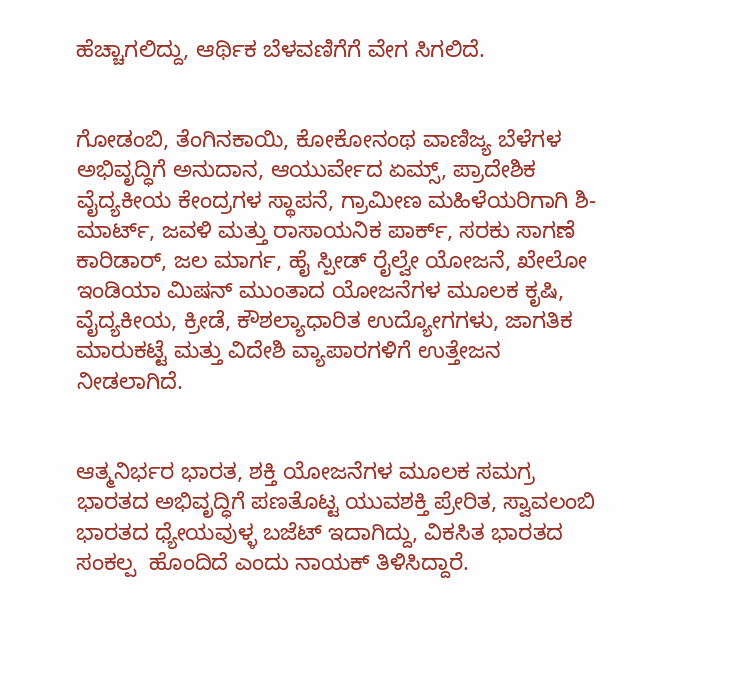ಹೆಚ್ಚಾಗಲಿದ್ದು, ಆರ್ಥಿಕ ಬೆಳವಣಿಗೆಗೆ ವೇಗ ಸಿಗಲಿದೆ.


ಗೋಡಂಬಿ, ತೆಂಗಿನಕಾಯಿ, ಕೋಕೋನಂಥ ವಾಣಿಜ್ಯ ಬೆಳೆಗಳ ಅಭಿವೃದ್ಧಿಗೆ ಅನುದಾನ, ಆಯುರ್ವೇದ ಏಮ್ಸ್, ಪ್ರಾದೇಶಿಕ ವೈದ್ಯಕೀಯ ಕೇಂದ್ರಗಳ ಸ್ಥಾಪನೆ, ಗ್ರಾಮೀಣ ಮಹಿಳೆಯರಿಗಾಗಿ ಶಿ-ಮಾರ್ಟ್, ಜವಳಿ ಮತ್ತು ರಾಸಾಯನಿಕ ಪಾರ್ಕ್, ಸರಕು ಸಾಗಣೆ ಕಾರಿಡಾರ್, ಜಲ ಮಾರ್ಗ, ಹೈ ಸ್ಪೀಡ್ ರೈಲ್ವೇ ಯೋಜನೆ, ಖೇಲೋ ಇಂಡಿಯಾ ಮಿಷನ್ ಮುಂತಾದ ಯೋಜನೆಗಳ ಮೂಲಕ ಕೃಷಿ, ವೈದ್ಯಕೀಯ, ಕ್ರೀಡೆ, ಕೌಶಲ್ಯಾಧಾರಿತ ಉದ್ಯೋಗಗಳು, ಜಾಗತಿಕ ಮಾರುಕಟ್ಟೆ ಮತ್ತು ವಿದೇಶಿ ವ್ಯಾಪಾರಗಳಿಗೆ ಉತ್ತೇಜನ ನೀಡಲಾಗಿದೆ.


ಆತ್ಮನಿರ್ಭರ ಭಾರತ, ಶಕ್ತಿ ಯೋಜನೆಗಳ ಮೂಲಕ ಸಮಗ್ರ ಭಾರತದ ಅಭಿವೃದ್ಧಿಗೆ ಪಣತೊಟ್ಟ ಯುವಶಕ್ತಿ ಪ್ರೇರಿತ, ಸ್ವಾವಲಂಬಿ ಭಾರತದ ಧ್ಯೇಯವುಳ್ಳ ಬಜೆಟ್ ಇದಾಗಿದ್ದು, ವಿಕಸಿತ ಭಾರತದ ಸಂಕಲ್ಪ  ಹೊಂದಿದೆ ಎಂದು ನಾಯಕ್ ತಿಳಿಸಿದ್ದಾರೆ.